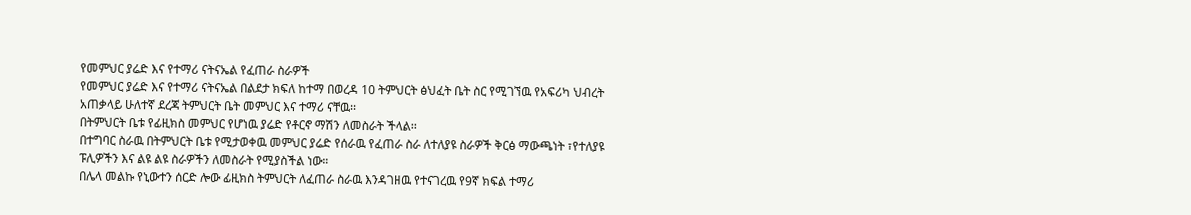የመምህር ያሬድ እና የተማሪ ናትናኤል የፈጠራ ስራዎች
የመምህር ያሬድ እና የተማሪ ናትናኤል በልደታ ክፍለ ከተማ በወረዳ 10 ትምህርት ፅህፈት ቤት ስር የሚገኘዉ የአፍሪካ ህብረት አጠቃላይ ሁለተኛ ደረጃ ትምህርት ቤት መምህር እና ተማሪ ናቸዉ፡፡
በትምህርት ቤቱ የፊዚክስ መምህር የሆነዉ ያሬድ የቶርኖ ማሽን ለመስራት ችላል፡፡
በተግባር ስራዉ በትምህርት ቤቱ የሚታወቀዉ መምህር ያሬድ የሰራዉ የፈጠራ ስራ ለተለያዩ ስራዎች ቅርፅ ማውጫነት ፣የተለያዩ ፑሊዎችን እና ልዩ ልዩ ስራዎችን ለመስራት የሚያስችል ነው።
በሌላ መልኩ የኒውተን ሰርድ ሎው ፊዚክስ ትምህርት ለፈጠራ ስራዉ እንዳገዘዉ የተናገረዉ የ9ኛ ክፍል ተማሪ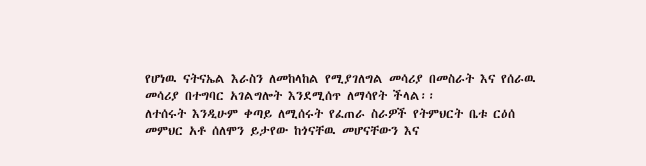የሆነዉ ናትናኤል እራስን ለመከላከል የሚያገለግል መሳሪያ በመስራት እና የሰራዉ መሳሪያ በተግባር አገልግሎት እንደሚሰጥ ለማሳየት ችላል፡፡
ለተሰሩት እንዲሁም ቀጣይ ለሚሰሩት የፈጠራ ስራዎች የትምህርት ቤቱ ርዕሰ መምህር አቶ ሰለሞን ይታየው ከጎናቸዉ መሆናቸውን እና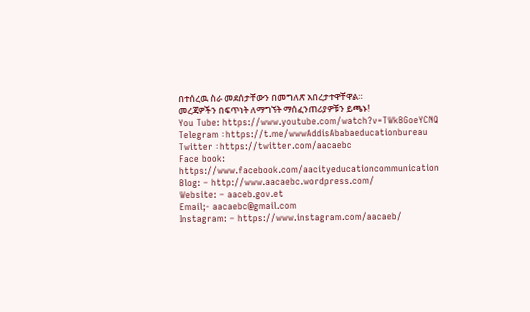በተሰረዉ ስራ መደሰታቸውን በመግለጽ አበረታተዋቸዋል።
መረጃዎችን በፍጥነት ለማግኘት ማሰፈንጠሪያዎቹን ይጫኑ!
You Tube: https://www.youtube.com/watch?v=TWkBGoeYCNQ
Telegram ፡ https://t.me/wwwAddisAbabaeducationbureau
Twitter ፡ https://twitter.com/aacaebc
Face book: https://www.facebook.com/aacityeducationcommunication
Blog: – http://www.aacaebc.wordpress.com/
Website: – aaceb.gov.et
Email;- aacaebc@gmail.com
Instagram: – https://www.instagram.com/aacaeb/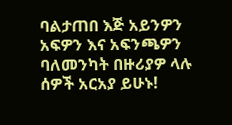ባልታጠበ እጅ አይንዎን አፍዎን እና አፍንጫዎን ባለመንካት በዙሪያዎ ላሉ ሰዎች አርአያ ይሁኑ!